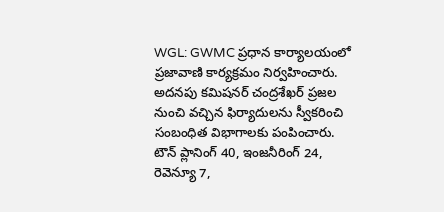WGL: GWMC ప్రధాన కార్యాలయంలో ప్రజావాణి కార్యక్రమం నిర్వహించారు. అదనపు కమిషనర్ చంద్రశేఖర్ ప్రజల నుంచి వచ్చిన ఫిర్యాదులను స్వీకరించి సంబంధిత విభాగాలకు పంపించారు. టౌన్ ప్లానింగ్ 40, ఇంజనీరింగ్ 24, రెవెన్యూ 7,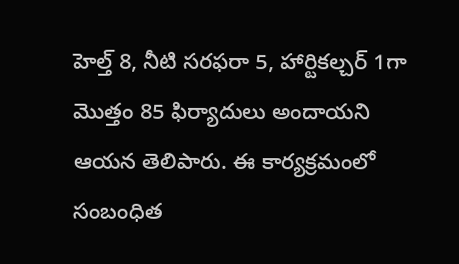హెల్త్ 8, నీటి సరఫరా 5, హార్టికల్చర్ 1గా మొత్తం 85 ఫిర్యాదులు అందాయని ఆయన తెలిపారు. ఈ కార్యక్రమంలో సంబంధిత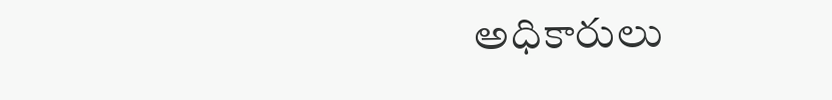అధికారులు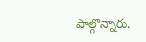పాల్గొన్నారు.